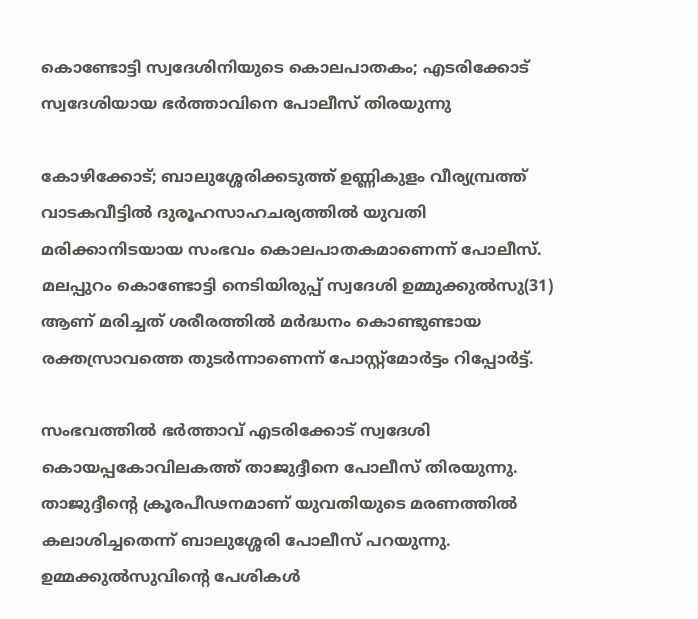കൊണ്ടോട്ടി സ്വദേശിനിയുടെ കൊലപാതകം; എടരിക്കോട് സ്വദേശിയായ ഭര്‍ത്താവിനെ പോലീസ് തിരയുന്നു

കോഴിക്കോട്; ബാലുശ്ശേരിക്കടുത്ത് ഉണ്ണികുളം വീര്യമ്പ്രത്ത് വാടകവീട്ടില്‍ ദുരൂഹസാഹചര്യത്തില്‍ യുവതി മരിക്കാനിടയായ സംഭവം കൊലപാതകമാണെന്ന് പോലീസ്. മലപ്പുറം കൊണ്ടോട്ടി നെടിയിരുപ്പ് സ്വദേശി ഉമ്മുക്കുല്‍സു(31) ആണ് മരിച്ചത് ശരീരത്തില്‍ മര്‍ദ്ധനം കൊണ്ടുണ്ടായ രക്തസ്രാവത്തെ തുടര്‍ന്നാണെന്ന് പോസ്റ്റ്‌മോര്‍ട്ടം റിപ്പോര്‍ട്ട്.

സംഭവത്തില്‍ ഭര്‍ത്താവ് എടരിക്കോട് സ്വദേശി കൊയപ്പകോവിലകത്ത് താജുദ്ദീനെ പോലീസ് തിരയുന്നു. താജുദ്ദീന്റെ ക്രൂരപീഢനമാണ് യുവതിയുടെ മരണത്തില്‍ കലാശിച്ചതെന്ന് ബാലുശ്ശേരി പോലീസ് പറയുന്നു. ഉമ്മക്കുല്‍സുവിന്റെ പേശികള്‍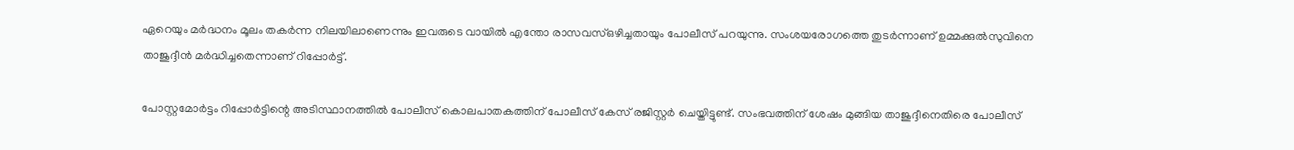ഏറെയും മര്‍ദ്ധനം മൂലം തകര്‍ന്ന നിലയിലാണെന്നും ഇവരുടെ വായില്‍ എന്തോ രാസവസ്ഒഴിച്ചതായും പോലീസ് പറയുന്നു. സംശയരോഗത്തെ തുടര്‍ന്നാണ് ഉമ്മക്കുല്‍സുവിനെ താജുദ്ദീന്‍ മര്‍ദ്ധിച്ചതെന്നാണ് റിപ്പോര്‍ട്ട്.

പോസ്റ്റമോര്‍ട്ടം റിപ്പോര്‍ട്ടിന്റെ അടിസ്ഥാനത്തില്‍ പോലീസ് കൊലപാതകത്തിന് പോലീസ് കേസ് രജിസ്റ്റര്‍ ചെയ്തിട്ടുണ്ട്. സംഭവത്തിന് ശേഷം മുങ്ങിയ താജുദ്ദീനെതിരെ പോലീസ്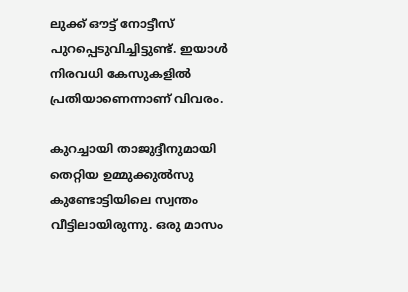ലുക്ക് ഔട്ട് നോട്ടീസ് പുറപ്പെടുവിച്ചിട്ടുണ്ട്. ഇയാള്‍ നിരവധി കേസുകളില്‍ പ്രതിയാണെന്നാണ് വിവരം.

കുറച്ചായി താജുദ്ദീനുമായി തെറ്റിയ ഉമ്മുക്കുല്‍സു കുണ്ടോട്ടിയിലെ സ്വന്തം വീട്ടിലായിരുന്നു. ഒരു മാസം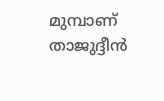മുമ്പാണ് താജുദ്ദീന്‍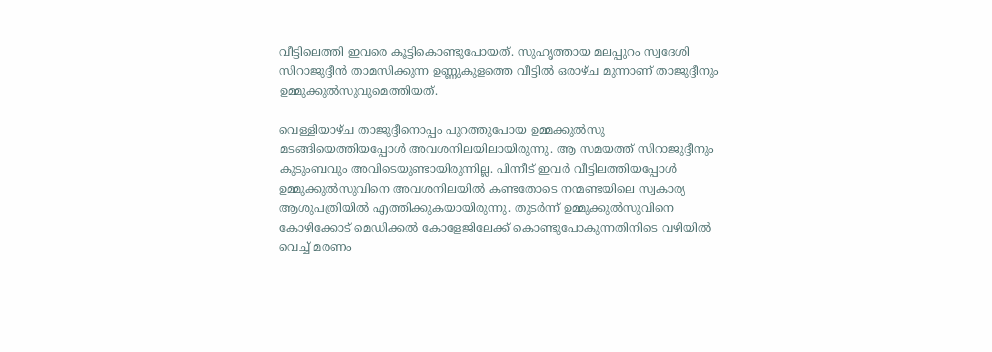വീട്ടിലെത്തി ഇവരെ കൂട്ടികൊണ്ടുപോയത്. സുഹൃത്തായ മലപ്പുറം സ്വദേശി സിറാജുദ്ദീന്‍ താമസിക്കുന്ന ഉണ്ണുകുളത്തെ വീട്ടില്‍ ഒരാഴ്ച മുന്നാണ് താജുദ്ദീനും ഉമ്മുക്കുല്‍സുവുമെത്തിയത്.

വെള്ളിയാഴ്ച താജുദ്ദീനൊപ്പം പുറത്തുപോയ ഉമ്മക്കുല്‍സു മടങ്ങിയെത്തിയപ്പോള്‍ അവശനിലയിലായിരുന്നു. ആ സമയത്ത് സിറാജുദ്ദീനും കുടുംബവും അവിടെയുണ്ടായിരുന്നില്ല. പിന്നീട് ഇവര്‍ വീട്ടിലത്തിയപ്പോള്‍ ഉമ്മുക്കുല്‍സുവിനെ അവശനിലയില്‍ കണ്ടതോടെ നന്മണ്ടയിലെ സ്വകാര്യ ആശുപത്രിയില്‍ എത്തിക്കുകയായിരുന്നു. തുടര്‍ന്ന് ഉമ്മുക്കുല്‍സുവിനെ കോഴിക്കോട് മെഡിക്കല്‍ കോളേജിലേക്ക് കൊണ്ടുപോകുന്നതിനിടെ വഴിയില്‍ വെച്ച് മരണം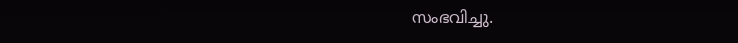സംഭവിച്ചു.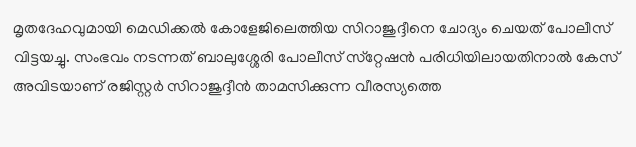മൃതദേഹവുമായി മെഡിക്കല്‍ കോളേജിലെത്തിയ സിറാജുദ്ദീനെ ചോദ്യം ചെയത് പോലീസ് വിട്ടയച്ചു. സംഭവം നടന്നത് ബാലുശ്ശേരി പോലീസ് സ്‌റ്റേഷന്‍ പരിധിയിലായതിനാല്‍ കേസ് അവിടയാണ് രജിസ്റ്റര്‍ സിറാജുദ്ദീന്‍ താമസിക്കുന്ന വീരസ്യത്തെ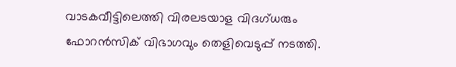വാടകവീട്ടിലെത്തി വിരലടയാള വിദഗ്ധരും ഫോറന്‍സിക് വിഭാഗവും തെളിവെടുപ്പ് നടത്തി.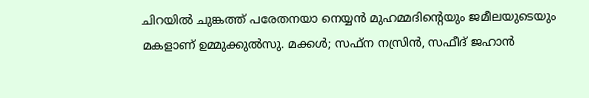ചിറയില്‍ ചുങ്കത്ത് പരേതനയാ നെയ്യന്‍ മുഹമ്മദിന്റെയും ജമീലയുടെയും മകളാണ് ഉമ്മുക്കുല്‍സു. മക്കള്‍; സഫ്‌ന നസ്രിന്‍, സഫീദ് ജഹാന്‍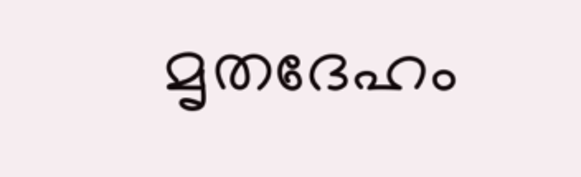മൃതദേഹം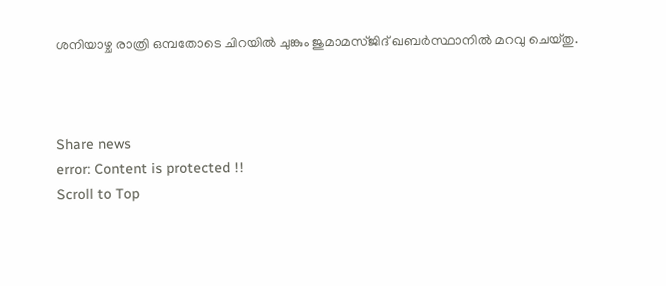ശനിയാഴ്ച രാത്രി ഒമ്പതോടെ ചിറയില്‍ ചുങ്കും ജുമാമസ്ജിദ് ഖബര്‍സ്ഥാനില്‍ മറവു ചെയ്തു.



Share news
error: Content is protected !!
Scroll to Top